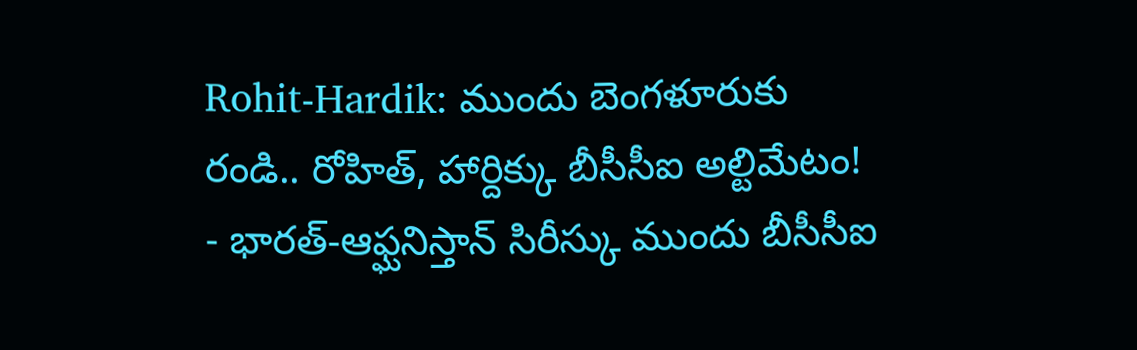Rohit-Hardik: ముందు బెంగళూరుకు రండి.. రోహిత్, హార్దిక్కు బీసీసీఐ అల్టిమేటం!
- భారత్-ఆఫ్ఘనిస్తాన్ సిరీస్కు ముందు బీసీసీఐ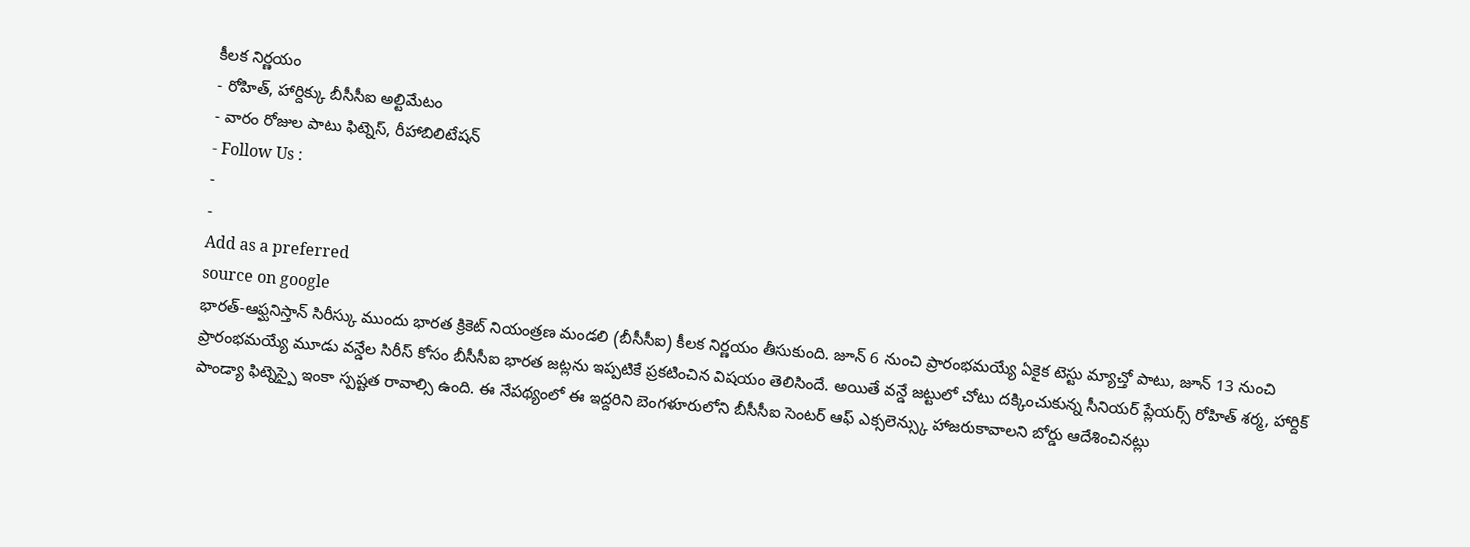కీలక నిర్ణయం
- రోహిత్, హార్దిక్కు బీసీసీఐ అల్టిమేటం
- వారం రోజుల పాటు ఫిట్నెస్, రీహాబిలిటేషన్
- Follow Us :
-
-
Add as a preferred
source on google
భారత్-ఆఫ్ఘనిస్తాన్ సిరీస్కు ముందు భారత క్రికెట్ నియంత్రణ మండలి (బీసీసీఐ) కీలక నిర్ణయం తీసుకుంది. జూన్ 6 నుంచి ప్రారంభమయ్యే ఏకైక టెస్టు మ్యాచ్తో పాటు, జూన్ 13 నుంచి ప్రారంభమయ్యే మూడు వన్డేల సిరీస్ కోసం బీసీసీఐ భారత జట్లను ఇప్పటికే ప్రకటించిన విషయం తెలిసిందే. అయితే వన్డే జట్టులో చోటు దక్కించుకున్న సీనియర్ ప్లేయర్స్ రోహిత్ శర్మ, హార్దిక్ పాండ్యా ఫిట్నెస్పై ఇంకా స్పష్టత రావాల్సి ఉంది. ఈ నేపథ్యంలో ఈ ఇద్దరిని బెంగళూరులోని బీసీసీఐ సెంటర్ ఆఫ్ ఎక్సలెన్స్కు హాజరుకావాలని బోర్డు ఆదేశించినట్లు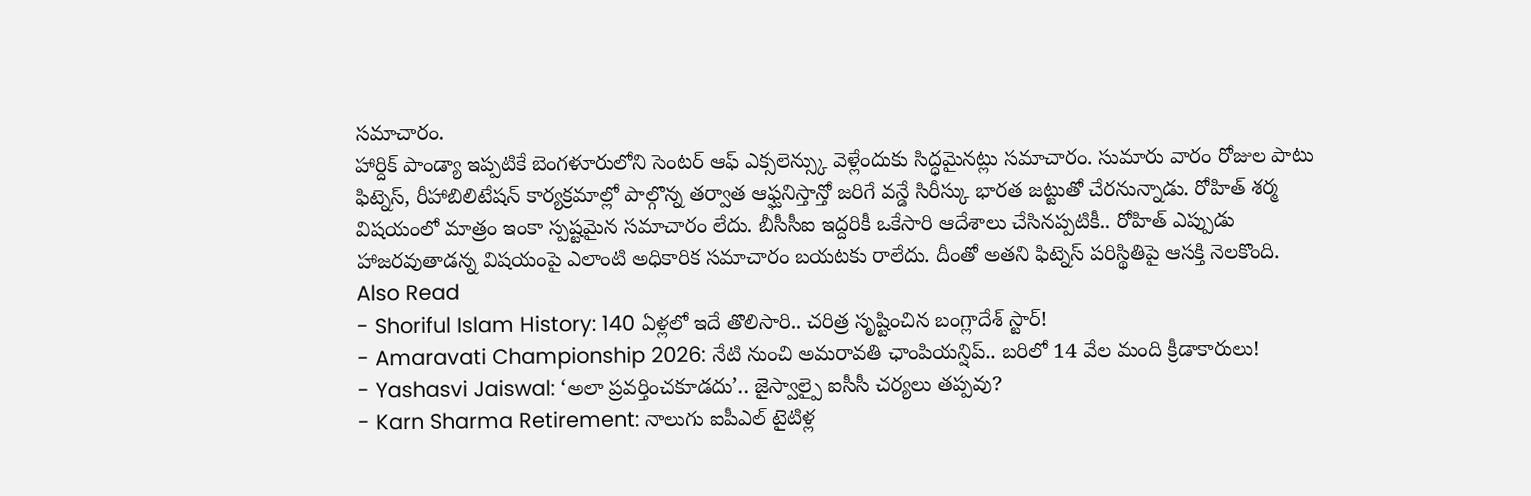సమాచారం.
హార్దిక్ పాండ్యా ఇప్పటికే బెంగళూరులోని సెంటర్ ఆఫ్ ఎక్సలెన్స్కు వెళ్లేందుకు సిద్ధమైనట్లు సమాచారం. సుమారు వారం రోజుల పాటు ఫిట్నెస్, రీహాబిలిటేషన్ కార్యక్రమాల్లో పాల్గొన్న తర్వాత ఆఫ్ఘనిస్తాన్తో జరిగే వన్డే సిరీస్కు భారత జట్టుతో చేరనున్నాడు. రోహిత్ శర్మ విషయంలో మాత్రం ఇంకా స్పష్టమైన సమాచారం లేదు. బీసీసీఐ ఇద్దరికీ ఒకేసారి ఆదేశాలు చేసినప్పటికీ.. రోహిత్ ఎప్పుడు హాజరవుతాడన్న విషయంపై ఎలాంటి అధికారిక సమాచారం బయటకు రాలేదు. దీంతో అతని ఫిట్నెస్ పరిస్థితిపై ఆసక్తి నెలకొంది.
Also Read
- Shoriful Islam History: 140 ఏళ్లలో ఇదే తొలిసారి.. చరిత్ర సృష్టించిన బంగ్లాదేశ్ స్టార్!
- Amaravati Championship 2026: నేటి నుంచి అమరావతి ఛాంపియన్షిప్.. బరిలో 14 వేల మంది క్రీడాకారులు!
- Yashasvi Jaiswal: ‘అలా ప్రవర్తించకూడదు’.. జైస్వాల్పై ఐసీసీ చర్యలు తప్పవు?
- Karn Sharma Retirement: నాలుగు ఐపీఎల్ టైటిళ్ల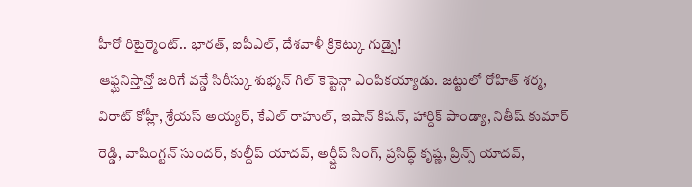హీరో రిటైర్మెంట్.. భారత్, ఐపీఎల్, దేశవాళీ క్రికెట్కు గుడ్బై!
ఆఫ్ఘనిస్తాన్తో జరిగే వన్డే సిరీస్కు శుభ్మన్ గిల్ కెప్టెన్గా ఎంపికయ్యాడు. జట్టులో రోహిత్ శర్మ, విరాట్ కోహ్లీ, శ్రేయస్ అయ్యర్, కేఎల్ రాహుల్, ఇషాన్ కిషన్, హార్దిక్ పాండ్యా, నితీష్ కుమార్ రెడ్డి, వాషింగ్టన్ సుందర్, కుల్దీప్ యాదవ్, అర్ష్దీప్ సింగ్, ప్రసిద్ధ్ కృష్ణ, ప్రిన్స్ యాదవ్,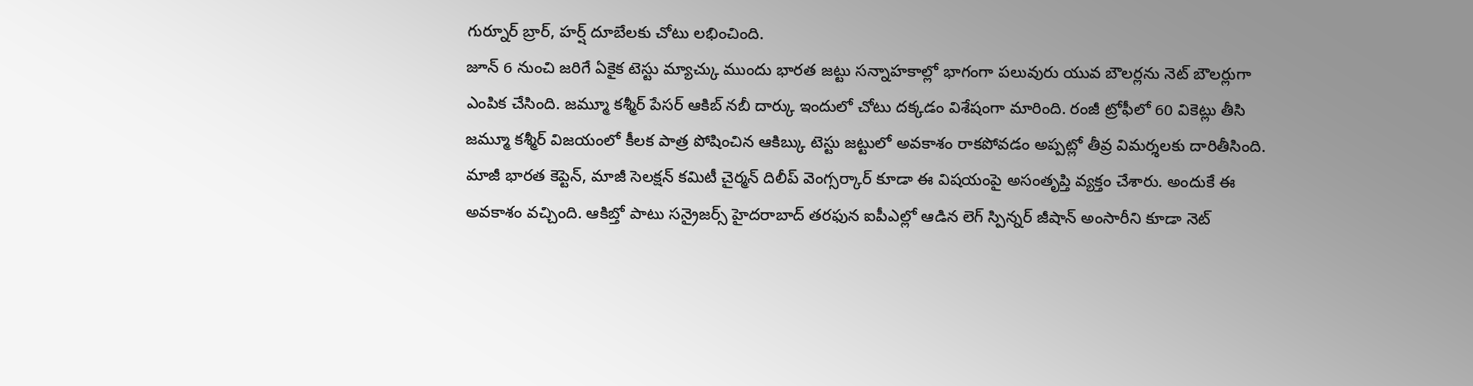గుర్నూర్ బ్రార్, హర్ష్ దూబేలకు చోటు లభించింది.
జూన్ 6 నుంచి జరిగే ఏకైక టెస్టు మ్యాచ్కు ముందు భారత జట్టు సన్నాహకాల్లో భాగంగా పలువురు యువ బౌలర్లను నెట్ బౌలర్లుగా ఎంపిక చేసింది. జమ్మూ కశ్మీర్ పేసర్ ఆకిబ్ నబీ దార్కు ఇందులో చోటు దక్కడం విశేషంగా మారింది. రంజీ ట్రోఫీలో 60 వికెట్లు తీసి జమ్మూ కశ్మీర్ విజయంలో కీలక పాత్ర పోషించిన ఆకిబ్కు టెస్టు జట్టులో అవకాశం రాకపోవడం అప్పట్లో తీవ్ర విమర్శలకు దారితీసింది. మాజీ భారత కెప్టెన్, మాజీ సెలక్షన్ కమిటీ చైర్మన్ దిలీప్ వెంగ్సర్కార్ కూడా ఈ విషయంపై అసంతృప్తి వ్యక్తం చేశారు. అందుకే ఈ అవకాశం వచ్చింది. ఆకిబ్తో పాటు సన్రైజర్స్ హైదరాబాద్ తరఫున ఐపీఎల్లో ఆడిన లెగ్ స్పిన్నర్ జీషాన్ అంసారీని కూడా నెట్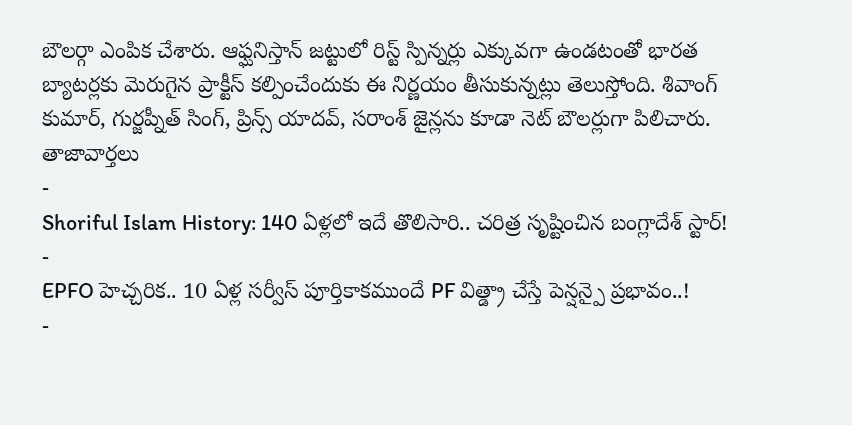బౌలర్గా ఎంపిక చేశారు. ఆఫ్ఘనిస్తాన్ జట్టులో రిస్ట్ స్పిన్నర్లు ఎక్కువగా ఉండటంతో భారత బ్యాటర్లకు మెరుగైన ప్రాక్టీస్ కల్పించేందుకు ఈ నిర్ణయం తీసుకున్నట్లు తెలుస్తోంది. శివాంగ్ కుమార్, గుర్జప్నీత్ సింగ్, ప్రిన్స్ యాదవ్, సరాంశ్ జైన్లను కూడా నెట్ బౌలర్లుగా పిలిచారు.
తాజావార్తలు
-
Shoriful Islam History: 140 ఏళ్లలో ఇదే తొలిసారి.. చరిత్ర సృష్టించిన బంగ్లాదేశ్ స్టార్!
-
EPFO హెచ్చరిక.. 10 ఏళ్ల సర్వీస్ పూర్తికాకముందే PF విత్డ్రా చేస్తే పెన్షన్పై ప్రభావం..!
-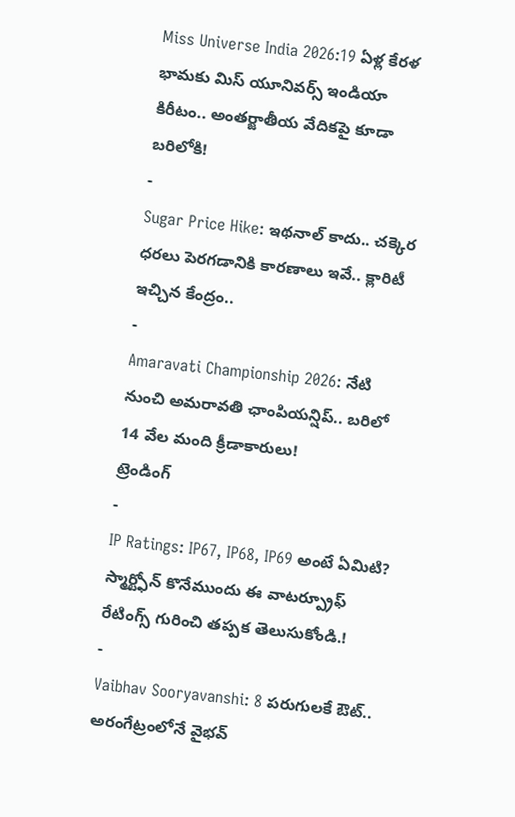Miss Universe India 2026:19 ఏళ్ల కేరళ భామకు మిస్ యూనివర్స్ ఇండియా కిరీటం.. అంతర్జాతీయ వేదికపై కూడా బరిలోకి!
-
Sugar Price Hike: ఇథనాల్ కాదు.. చక్కెర ధరలు పెరగడానికి కారణాలు ఇవే.. క్లారిటీ ఇచ్చిన కేంద్రం..
-
Amaravati Championship 2026: నేటి నుంచి అమరావతి ఛాంపియన్షిప్.. బరిలో 14 వేల మంది క్రీడాకారులు!
ట్రెండింగ్
-
IP Ratings: IP67, IP68, IP69 అంటే ఏమిటి? స్మార్ట్ఫోన్ కొనేముందు ఈ వాటర్ప్రూఫ్ రేటింగ్స్ గురించి తప్పక తెలుసుకోండి.!
-
Vaibhav Sooryavanshi: 8 పరుగులకే ఔట్.. అరంగేట్రంలోనే వైభవ్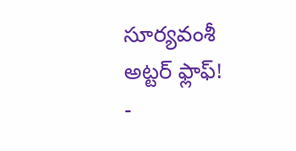సూర్యవంశీ అట్టర్ ఫ్లాఫ్!
-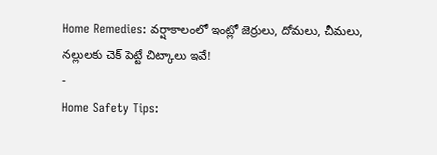Home Remedies: వర్షాకాలంలో ఇంట్లో జెర్రులు, దోమలు, చీమలు, నల్లులకు చెక్ పెట్టే చిట్కాలు ఇవే!
-
Home Safety Tips: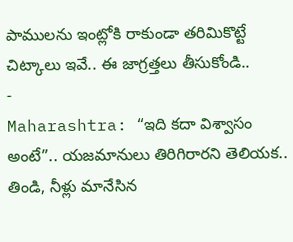పాములను ఇంట్లోకి రాకుండా తరిమికొట్టే చిట్కాలు ఇవే.. ఈ జాగ్రత్తలు తీసుకోండి..
-
Maharashtra: “ఇది కదా విశ్వాసం అంటే”.. యజమానులు తిరిగిరారని తెలియక.. తిండి, నీళ్లు మానేసిన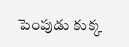పెంపుడు కుక్క